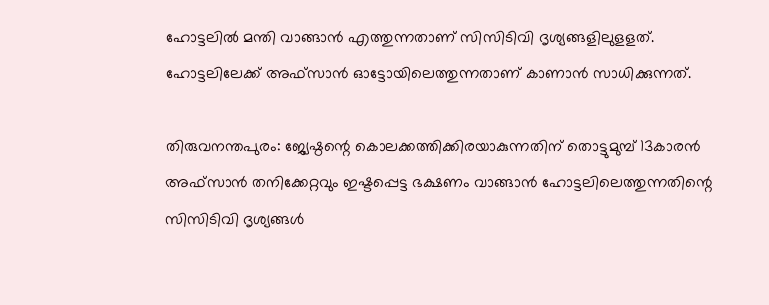ഹോട്ടലിൽ മന്തി വാങ്ങാൻ എത്തുന്നതാണ് സിസിടിവി ദൃശ്യങ്ങളിലുളളത്. ഹോട്ടലിലേക്ക് അഫ്സാൻ ഓട്ടോയിലെത്തുന്നതാണ് കാണാൻ സാധിക്കുന്നത്.

തിരുവനന്തപുരം: ജ്യേഷ്ഠന്റെ കൊലക്കത്തിക്കിരയാകുന്നതിന് തൊട്ടുമുമ്പ് 13കാരൻ അഫ്സാൻ തനിക്കേറ്റവും ഇഷ്ടപ്പെട്ട ഭക്ഷണം വാങ്ങാൻ ഹോട്ടലിലെത്തുന്നതിന്റെ സിസിടിവി ദൃശ്യങ്ങൾ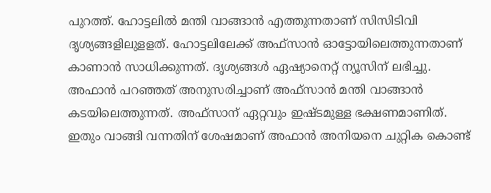പുറത്ത്. ഹോട്ടലിൽ മന്തി വാങ്ങാൻ എത്തുന്നതാണ് സിസിടിവി ദൃശ്യങ്ങളിലുളളത്. ഹോട്ടലിലേക്ക് അഫ്സാൻ ഓട്ടോയിലെത്തുന്നതാണ് കാണാൻ സാധിക്കുന്നത്. ദൃശ്യങ്ങൾ ഏഷ്യാനെറ്റ് ന്യൂസിന് ലഭിച്ചു. അഫാൻ പറഞ്ഞത് അനുസരിച്ചാണ് അഫ്സാൻ മന്തി വാങ്ങാൻ കടയിലെത്തുന്നത്. അഫ്സാന് ഏറ്റവും ഇഷ്ടമുള്ള ഭക്ഷണമാണിത്. ഇതും വാങ്ങി വന്നതിന് ശേഷമാണ് അഫാൻ അനിയനെ ചുറ്റിക കൊണ്ട്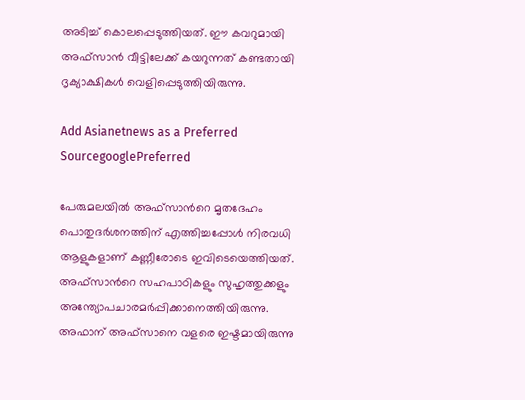അടിച്ച് കൊലപ്പെടുത്തിയത്. ഈ കവറുമായി അഫ്സാൻ വീട്ടിലേക്ക് കയറുന്നത് കണ്ടതായി ദൃക്യാക്ഷികൾ വെളിപ്പെടുത്തിയിരുന്നു.

Add Asianetnews as a Preferred SourcegooglePreferred

പേരുമലയില്‍ അഫ്സാന്‍റെ മൃതദേഹം പൊതുദര്‍ശനത്തിന് എത്തിച്ചപ്പോള്‍ നിരവധി ആളുകളാണ് കണ്ണീരോടെ ഇവിടെയെത്തിയത്. അഫ്സാന്‍റെ സഹപാഠികളും സുഹൃത്തുക്കളും അന്ത്യോപചാരമര്‍പ്പിക്കാനെത്തിയിരുന്നു. അഫാന് അഫ്സാനെ വളരെ ഇഷ്ടമായിരുന്നു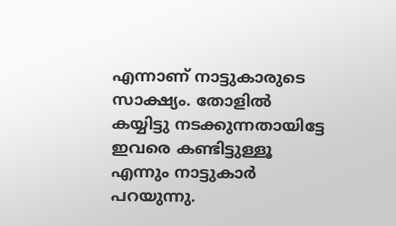എന്നാണ് നാട്ടുകാരുടെ സാക്ഷ്യം. തോളില്‍ കയ്യിട്ടു നടക്കുന്നതായിട്ടേ ഇവരെ കണ്ടിട്ടുള്ളൂ എന്നും നാട്ടുകാര്‍ പറയുന്നു.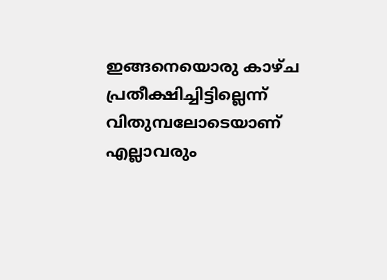ഇങ്ങനെയൊരു കാഴ്ച പ്രതീക്ഷിച്ചിട്ടില്ലെന്ന് വിതുമ്പലോടെയാണ് എല്ലാവരും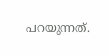പറയുന്നത്.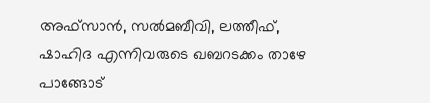അഫ്സാൻ, സൽമബീവി, ലത്തീഫ്, ഷാഹിദ എന്നിവരുടെ ഖബറടക്കം താഴേ പാങ്ങോട്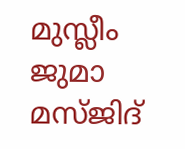മുസ്ലീം ജുമാ മസ്ജിദ്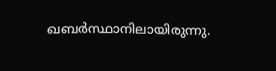ഖബർസ്ഥാനിലായിരുന്നു.